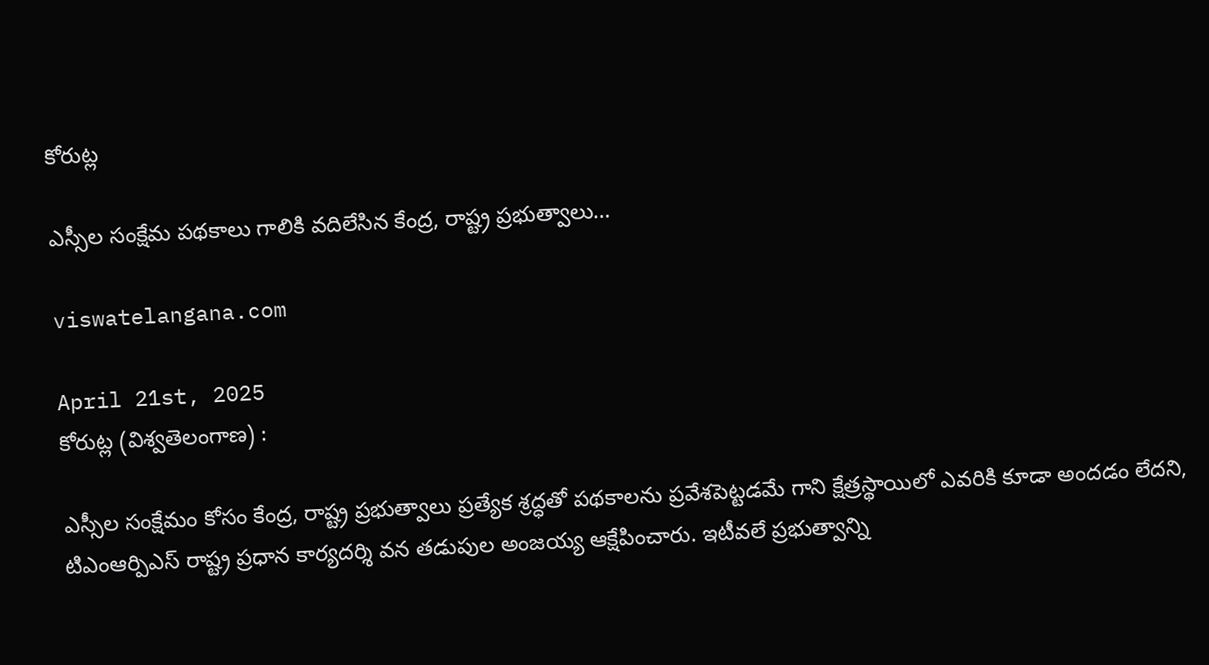కోరుట్ల

ఎస్సీల సంక్షేమ పథకాలు గాలికి వదిలేసిన కేంద్ర, రాష్ట్ర ప్రభుత్వాలు…

viswatelangana.com

April 21st, 2025
కోరుట్ల (విశ్వతెలంగాణ) :

ఎస్సీల సంక్షేమం కోసం కేంద్ర, రాష్ట్ర ప్రభుత్వాలు ప్రత్యేక శ్రద్ధతో పథకాలను ప్రవేశపెట్టడమే గాని క్షేత్రస్థాయిలో ఎవరికి కూడా అందడం లేదని, టిఎంఆర్పిఎస్ రాష్ట్ర ప్రధాన కార్యదర్శి వన తడుపుల అంజయ్య ఆక్షేపించారు. ఇటీవలే ప్రభుత్వాన్ని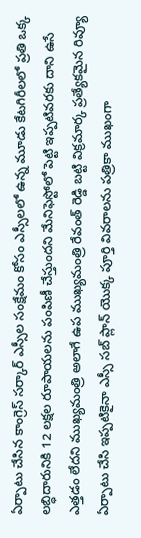ఏర్పాటు చేసిన కాంగ్రెస్ సర్కార్ ఎస్సీల సంక్షేమం కోసం ఎస్సీలలో ఉన్న మూడు కేటగిరీలలో ప్రతి ఒక్క లబ్ధిదారునికి 12 లక్షల రూపాయలను పంపిణీ చేస్తుందని మేనిఫెస్టోలో పెట్టి ఇప్పటివరకు దాని ఉసే ఎత్తడం లేదని ముఖ్యమంత్రి అలాగే ఉప ముఖ్యమంత్రి రేవంత్ రెడ్డి బట్టి విక్రమార్క ప్రత్యేకమైన రివ్యూ ఏర్పాటు చేసి ఇప్పటికైనా ఎస్సీ సబ్ ప్లాన్ యొక్క పూర్తి వివరాలను పత్రికా ముఖంగా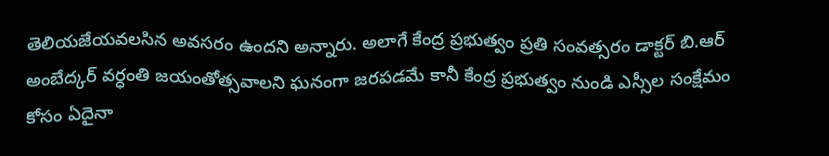తెలియజేయవలసిన అవసరం ఉందని అన్నారు. అలాగే కేంద్ర ప్రభుత్వం ప్రతి సంవత్సరం డాక్టర్ బి.ఆర్ అంబేద్కర్ వర్ధంతి జయంతోత్సవాలని ఘనంగా జరపడమే కానీ కేంద్ర ప్రభుత్వం నుండి ఎస్సీల సంక్షేమం కోసం ఏదైనా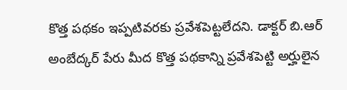కొత్త పథకం ఇప్పటివరకు ప్రవేశపెట్టలేదని. డాక్టర్ బి.ఆర్ అంబేద్కర్ పేరు మీద కొత్త పథకాన్ని ప్రవేశపెట్టి అర్హులైన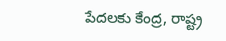పేదలకు కేంద్ర, రాష్ట్ర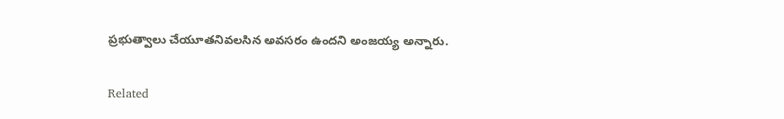ప్రభుత్వాలు చేయూతనివలసిన అవసరం ఉందని అంజయ్య అన్నారు.

Related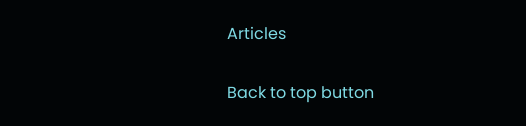Articles

Back to top button